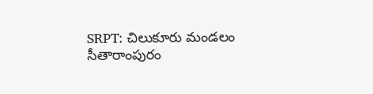SRPT: చిలుకూరు మండలం సీతారాంపురం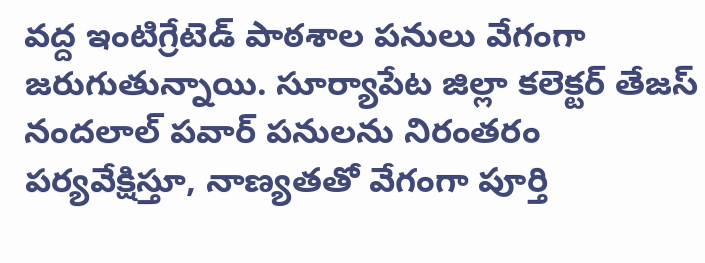వద్ద ఇంటిగ్రేటెడ్ పాఠశాల పనులు వేగంగా జరుగుతున్నాయి. సూర్యాపేట జిల్లా కలెక్టర్ తేజస్ నందలాల్ పవార్ పనులను నిరంతరం పర్యవేక్షిస్తూ, నాణ్యతతో వేగంగా పూర్తి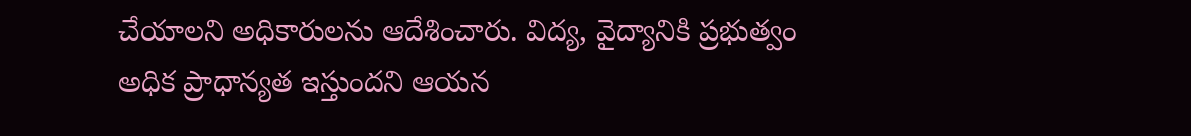చేయాలని అధికారులను ఆదేశించారు. విద్య, వైద్యానికి ప్రభుత్వం అధిక ప్రాధాన్యత ఇస్తుందని ఆయన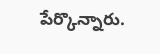పేర్కొన్నారు.